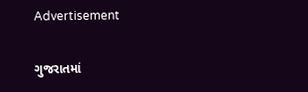Advertisement

ગુજરાતમાં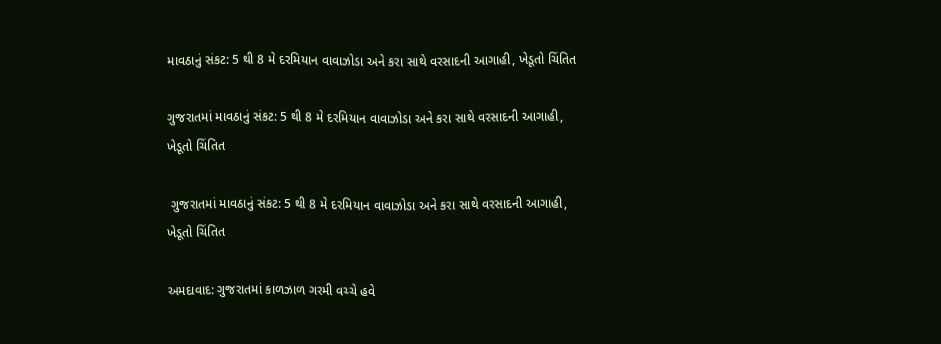માવઠાનું સંકટ: 5 થી 8 મે દરમિયાન વાવાઝોડા અને કરા સાથે વરસાદની આગાહી, ખેડૂતો ચિંતિત

ગુજરાતમાં માવઠાનું સંકટ: 5 થી 8 મે દરમિયાન વાવાઝોડા અને કરા સાથે વરસાદની આગાહી, ખેડૂતો ચિંતિત

 ગુજરાતમાં માવઠાનું સંકટ: 5 થી 8 મે દરમિયાન વાવાઝોડા અને કરા સાથે વરસાદની આગાહી, ખેડૂતો ચિંતિત

અમદાવાદ: ગુજરાતમાં કાળઝાળ ગરમી વચ્ચે હવે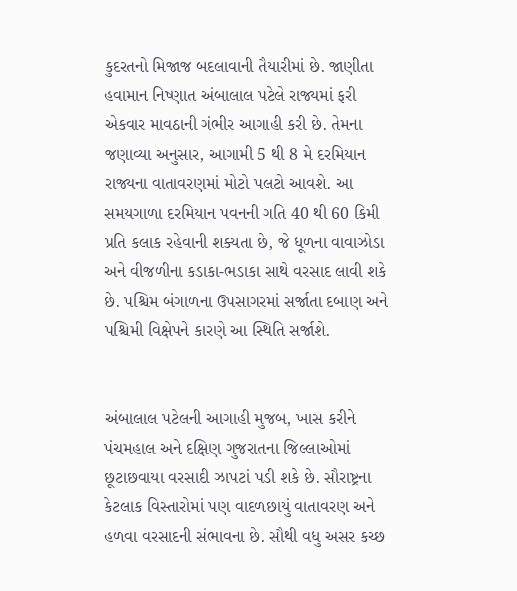કુદરતનો મિજાજ બદલાવાની તૈયારીમાં છે. જાણીતા હવામાન નિષ્ણાત અંબાલાલ પટેલે રાજ્યમાં ફરી એકવાર માવઠાની ગંભીર આગાહી કરી છે. તેમના જણાવ્યા અનુસાર, આગામી 5 થી 8 મે દરમિયાન રાજ્યના વાતાવરણમાં મોટો પલટો આવશે. આ સમયગાળા દરમિયાન પવનની ગતિ 40 થી 60 કિમી પ્રતિ કલાક રહેવાની શક્યતા છે, જે ધૂળના વાવાઝોડા અને વીજળીના કડાકા-ભડાકા સાથે વરસાદ લાવી શકે છે. પશ્ચિમ બંગાળના ઉપસાગરમાં સર્જાતા દબાણ અને પશ્ચિમી વિક્ષેપને કારણે આ સ્થિતિ સર્જાશે.


અંબાલાલ પટેલની આગાહી મુજબ, ખાસ કરીને પંચમહાલ અને દક્ષિણ ગુજરાતના જિલ્લાઓમાં છૂટાછવાયા વરસાદી ઝાપટાં પડી શકે છે. સૌરાષ્ટ્રના કેટલાક વિસ્તારોમાં પણ વાદળછાયું વાતાવરણ અને હળવા વરસાદની સંભાવના છે. સૌથી વધુ અસર કચ્છ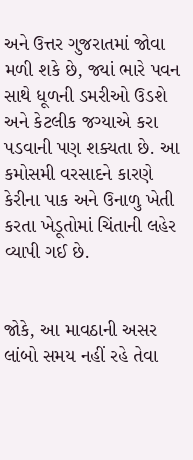અને ઉત્તર ગુજરાતમાં જોવા મળી શકે છે, જ્યાં ભારે પવન સાથે ધૂળની ડમરીઓ ઉડશે અને કેટલીક જગ્યાએ કરા પડવાની પણ શક્યતા છે. આ કમોસમી વરસાદને કારણે કેરીના પાક અને ઉનાળુ ખેતી કરતા ખેડૂતોમાં ચિંતાની લહેર વ્યાપી ગઈ છે.


જોકે, આ માવઠાની અસર લાંબો સમય નહીં રહે તેવા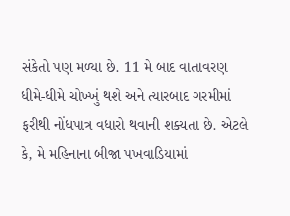સંકેતો પણ મળ્યા છે. 11 મે બાદ વાતાવરણ ધીમે-ધીમે ચોખ્ખું થશે અને ત્યારબાદ ગરમીમાં ફરીથી નોંધપાત્ર વધારો થવાની શક્યતા છે. એટલે કે, મે મહિનાના બીજા પખવાડિયામાં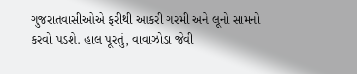ગુજરાતવાસીઓએ ફરીથી આકરી ગરમી અને લૂનો સામનો કરવો પડશે. હાલ પૂરતું, વાવાઝોડા જેવી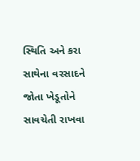સ્થિતિ અને કરા સાથેના વરસાદને જોતા ખેડૂતોને સાવચેતી રાખવા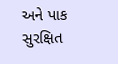અને પાક સુરક્ષિત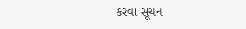કરવા સૂચન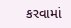કરવામાં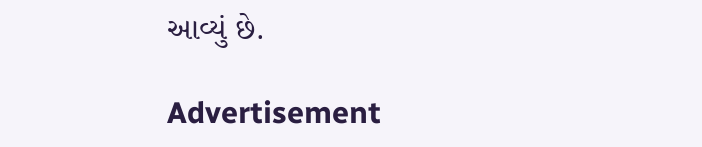આવ્યું છે.

Advertisement